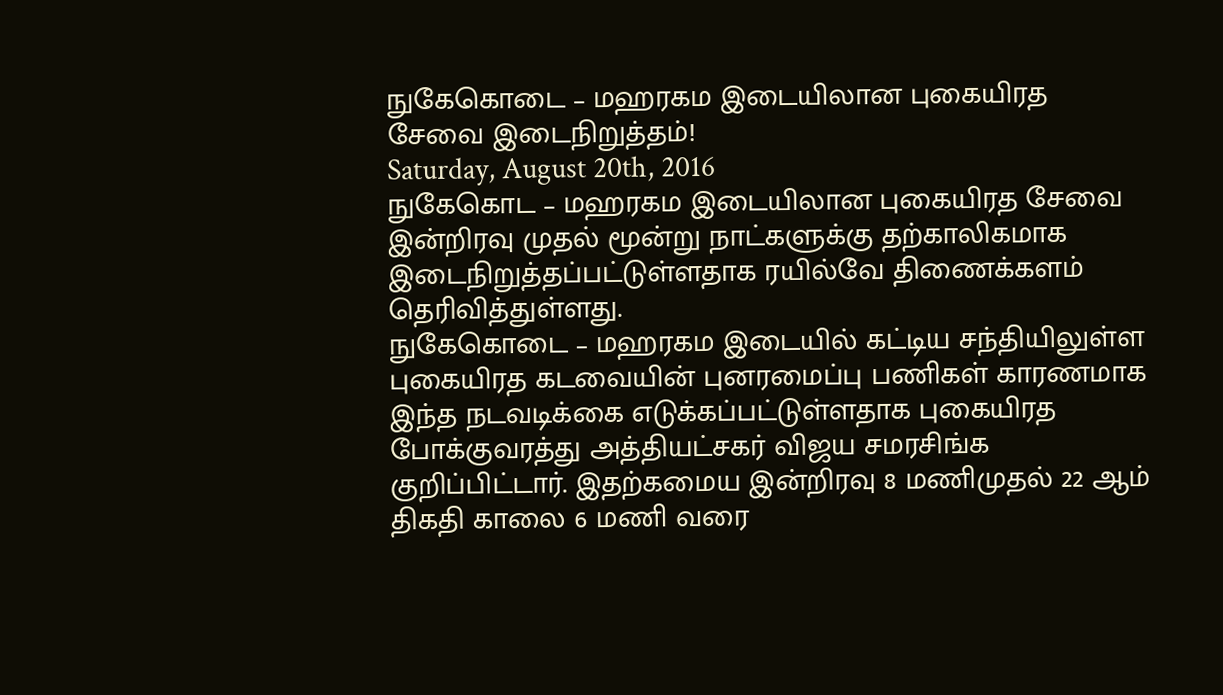நுகேகொடை – மஹரகம இடையிலான புகையிரத சேவை இடைநிறுத்தம்!
Saturday, August 20th, 2016
நுகேகொட – மஹரகம இடையிலான புகையிரத சேவை இன்றிரவு முதல் மூன்று நாட்களுக்கு தற்காலிகமாக இடைநிறுத்தப்பட்டுள்ளதாக ரயில்வே திணைக்களம் தெரிவித்துள்ளது.
நுகேகொடை – மஹரகம இடையில் கட்டிய சந்தியிலுள்ள புகையிரத கடவையின் புனரமைப்பு பணிகள் காரணமாக இந்த நடவடிக்கை எடுக்கப்பட்டுள்ளதாக புகையிரத போக்குவரத்து அத்தியட்சகர் விஜய சமரசிங்க குறிப்பிட்டார். இதற்கமைய இன்றிரவு 8 மணிமுதல் 22 ஆம் திகதி காலை 6 மணி வரை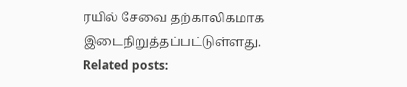ரயில் சேவை தற்காலிகமாக இடைநிறுத்தப்பட்டுள்ளது.
Related posts: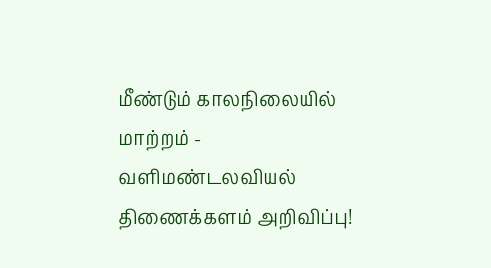மீண்டும் காலநிலையில் மாற்றம் - வளிமண்டலவியல் திணைக்களம் அறிவிப்பு!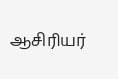ஆசிரியர்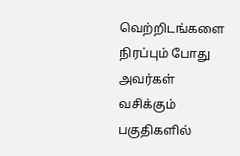வெற்றிடங்களை நிரப்பும் போது அவர்கள் வசிக்கும் பகுதிகளில்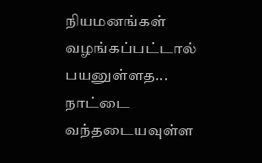நியமனங்கள் வழங்கப்பட்டால் பயனுள்ளத...
நாட்டை வந்தடையவுள்ள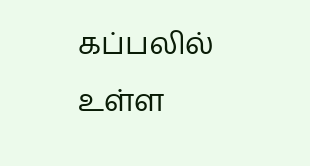கப்பலில் உள்ள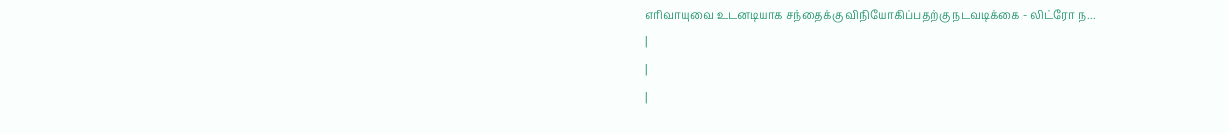எரிவாயுவை உடனடியாக சந்தைக்கு விநியோகிப்பதற்கு நடவடிக்கை - லிட்ரோ ந...
|
|
|